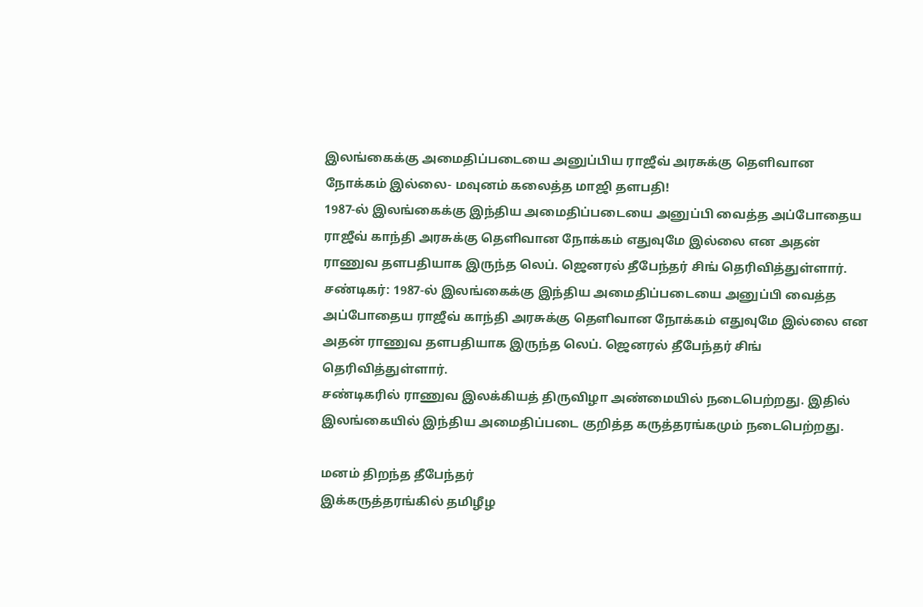இலங்கைக்கு அமைதிப்படையை அனுப்பிய ராஜீவ் அரசுக்கு தெளிவான நோக்கம் இல்லை- மவுனம் கலைத்த மாஜி தளபதி!
1987-ல் இலங்கைக்கு இந்திய அமைதிப்படையை அனுப்பி வைத்த அப்போதைய ராஜீவ் காந்தி அரசுக்கு தெளிவான நோக்கம் எதுவுமே இல்லை என அதன் ராணுவ தளபதியாக இருந்த லெப். ஜெனரல் தீபேந்தர் சிங் தெரிவித்துள்ளார்.
சண்டிகர்: 1987-ல் இலங்கைக்கு இந்திய அமைதிப்படையை அனுப்பி வைத்த அப்போதைய ராஜீவ் காந்தி அரசுக்கு தெளிவான நோக்கம் எதுவுமே இல்லை என அதன் ராணுவ தளபதியாக இருந்த லெப். ஜெனரல் தீபேந்தர் சிங் தெரிவித்துள்ளார்.
சண்டிகரில் ராணுவ இலக்கியத் திருவிழா அண்மையில் நடைபெற்றது. இதில் இலங்கையில் இந்திய அமைதிப்படை குறித்த கருத்தரங்கமும் நடைபெற்றது.

மனம் திறந்த தீபேந்தர்
இக்கருத்தரங்கில் தமிழீழ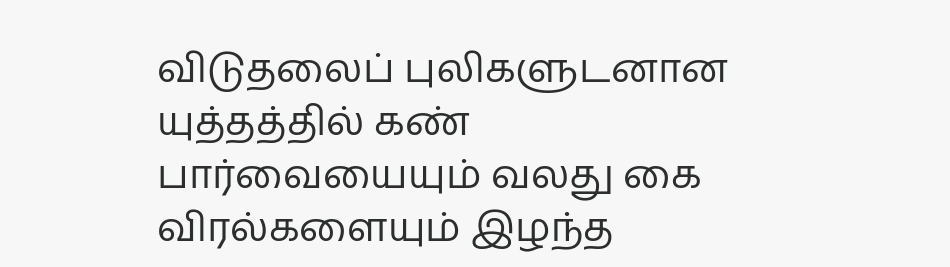விடுதலைப் புலிகளுடனான யுத்தத்தில் கண் பார்வையையும் வலது கை விரல்களையும் இழந்த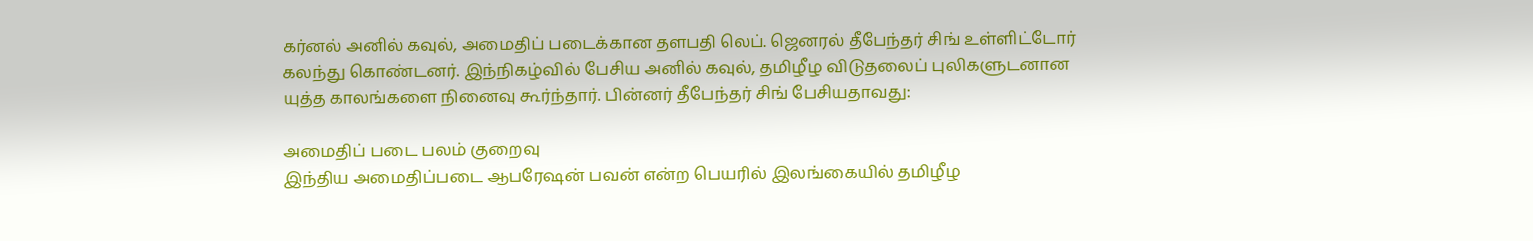கர்னல் அனில் கவுல், அமைதிப் படைக்கான தளபதி லெப். ஜெனரல் தீபேந்தர் சிங் உள்ளிட்டோர் கலந்து கொண்டனர். இந்நிகழ்வில் பேசிய அனில் கவுல், தமிழீழ விடுதலைப் புலிகளுடனான யுத்த காலங்களை நினைவு கூர்ந்தார். பின்னர் தீபேந்தர் சிங் பேசியதாவது:

அமைதிப் படை பலம் குறைவு
இந்திய அமைதிப்படை ஆபரேஷன் பவன் என்ற பெயரில் இலங்கையில் தமிழீழ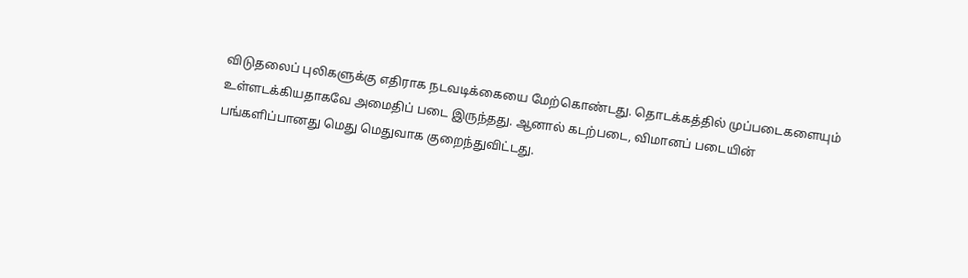விடுதலைப் புலிகளுக்கு எதிராக நடவடிக்கையை மேற்கொண்டது. தொடக்கத்தில் முப்படைகளையும் உள்ளடக்கியதாகவே அமைதிப் படை இருந்தது. ஆனால் கடற்படை, விமானப் படையின் பங்களிப்பானது மெது மெதுவாக குறைந்துவிட்டது.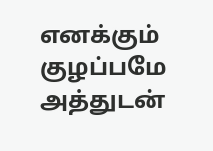எனக்கும் குழப்பமே
அத்துடன்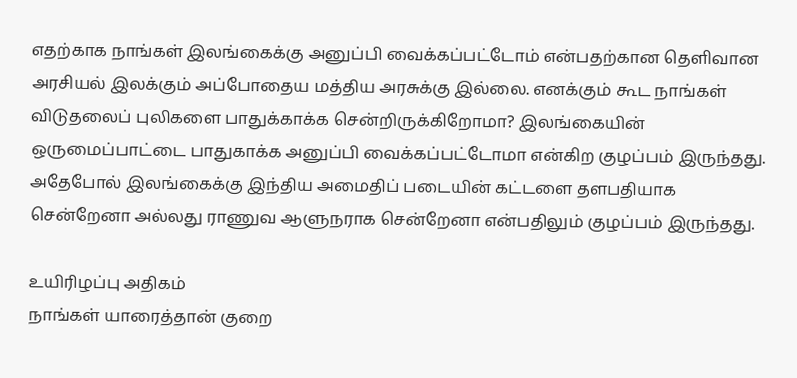எதற்காக நாங்கள் இலங்கைக்கு அனுப்பி வைக்கப்பட்டோம் என்பதற்கான தெளிவான அரசியல் இலக்கும் அப்போதைய மத்திய அரசுக்கு இல்லை. எனக்கும் கூட நாங்கள் விடுதலைப் புலிகளை பாதுக்காக்க சென்றிருக்கிறோமா? இலங்கையின் ஒருமைப்பாட்டை பாதுகாக்க அனுப்பி வைக்கப்பட்டோமா என்கிற குழப்பம் இருந்தது. அதேபோல் இலங்கைக்கு இந்திய அமைதிப் படையின் கட்டளை தளபதியாக சென்றேனா அல்லது ராணுவ ஆளுநராக சென்றேனா என்பதிலும் குழப்பம் இருந்தது.

உயிரிழப்பு அதிகம்
நாங்கள் யாரைத்தான் குறை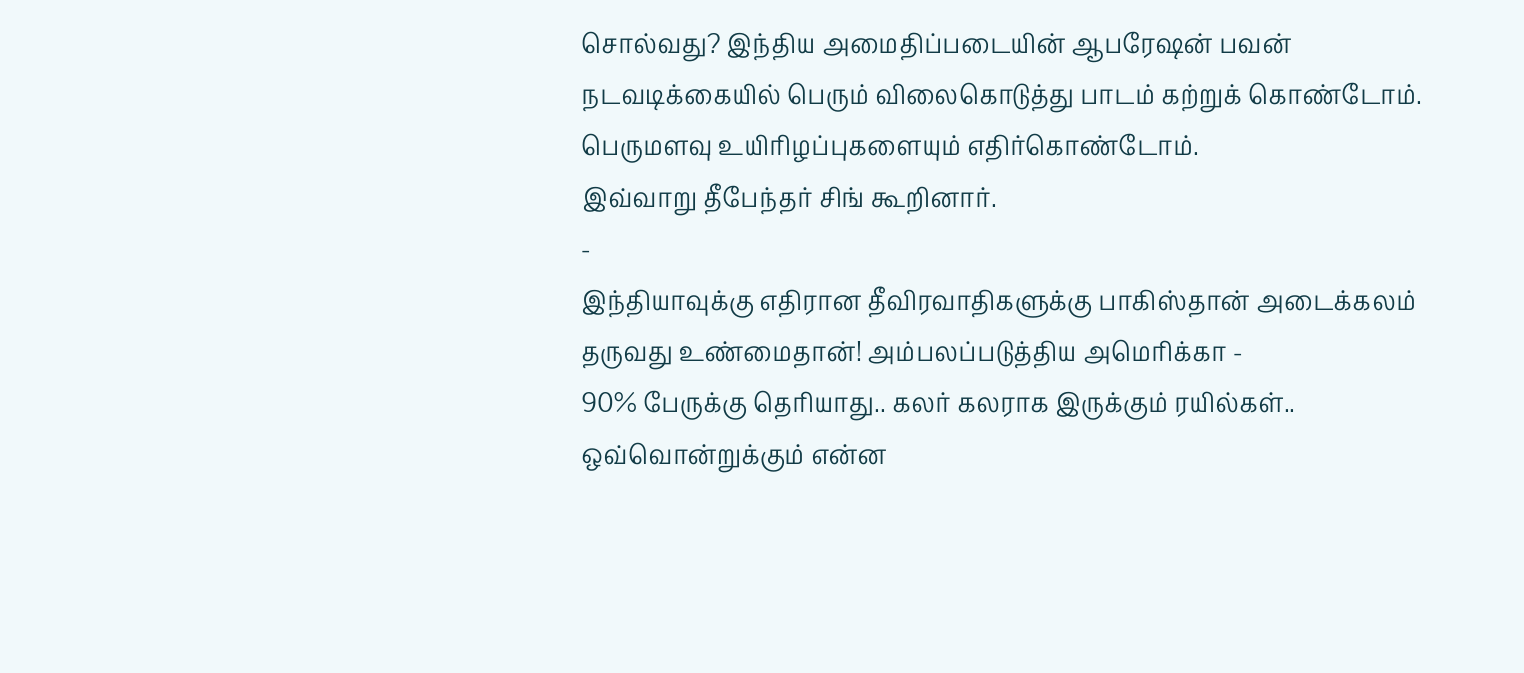சொல்வது? இந்திய அமைதிப்படையின் ஆபரேஷன் பவன் நடவடிக்கையில் பெரும் விலைகொடுத்து பாடம் கற்றுக் கொண்டோம். பெருமளவு உயிரிழப்புகளையும் எதிர்கொண்டோம்.
இவ்வாறு தீபேந்தர் சிங் கூறினார்.
-
இந்தியாவுக்கு எதிரான தீவிரவாதிகளுக்கு பாகிஸ்தான் அடைக்கலம் தருவது உண்மைதான்! அம்பலப்படுத்திய அமெரிக்கா -
90% பேருக்கு தெரியாது.. கலர் கலராக இருக்கும் ரயில்கள்.. ஒவ்வொன்றுக்கும் என்ன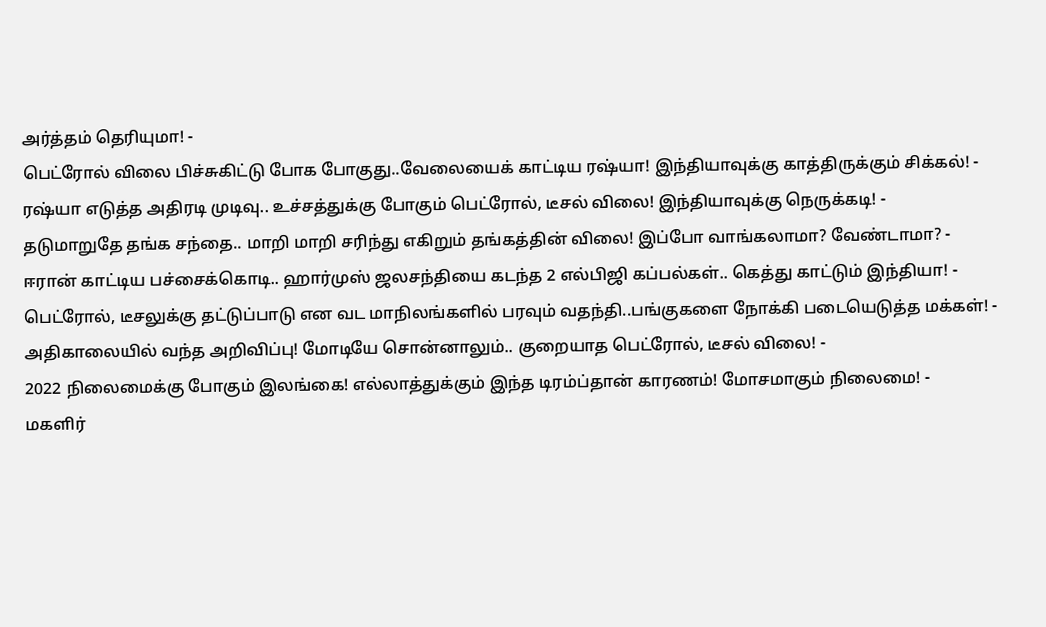அர்த்தம் தெரியுமா! -
பெட்ரோல் விலை பிச்சுகிட்டு போக போகுது..வேலையைக் காட்டிய ரஷ்யா! இந்தியாவுக்கு காத்திருக்கும் சிக்கல்! -
ரஷ்யா எடுத்த அதிரடி முடிவு.. உச்சத்துக்கு போகும் பெட்ரோல், டீசல் விலை! இந்தியாவுக்கு நெருக்கடி! -
தடுமாறுதே தங்க சந்தை.. மாறி மாறி சரிந்து எகிறும் தங்கத்தின் விலை! இப்போ வாங்கலாமா? வேண்டாமா? -
ஈரான் காட்டிய பச்சைக்கொடி.. ஹார்முஸ் ஜலசந்தியை கடந்த 2 எல்பிஜி கப்பல்கள்.. கெத்து காட்டும் இந்தியா! -
பெட்ரோல், டீசலுக்கு தட்டுப்பாடு என வட மாநிலங்களில் பரவும் வதந்தி..பங்குகளை நோக்கி படையெடுத்த மக்கள்! -
அதிகாலையில் வந்த அறிவிப்பு! மோடியே சொன்னாலும்.. குறையாத பெட்ரோல், டீசல் விலை! -
2022 நிலைமைக்கு போகும் இலங்கை! எல்லாத்துக்கும் இந்த டிரம்ப்தான் காரணம்! மோசமாகும் நிலைமை! -
மகளிர்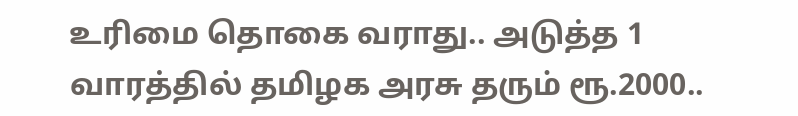உரிமை தொகை வராது.. அடுத்த 1 வாரத்தில் தமிழக அரசு தரும் ரூ.2000..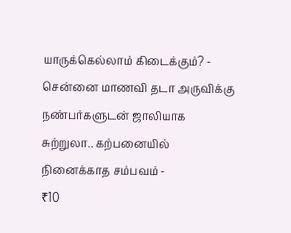யாருக்கெல்லாம் கிடைக்கும்? -
சென்னை மாணவி தடா அருவிக்கு நண்பர்களுடன் ஜாலியாக சுற்றுலா.. கற்பனையில் நினைக்காத சம்பவம் -
₹10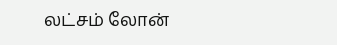லட்சம் லோன்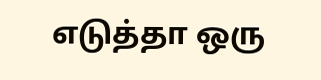எடுத்தா ஒரு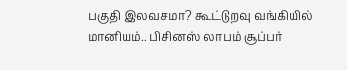பகுதி இலவசமா? கூட்டுறவு வங்கியில் மானியம்.. பிசினஸ் லாபம் சூப்பர்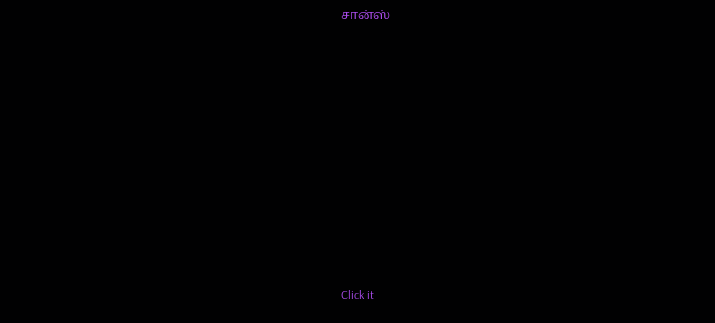சான்ஸ்












Click it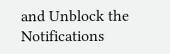and Unblock the Notifications